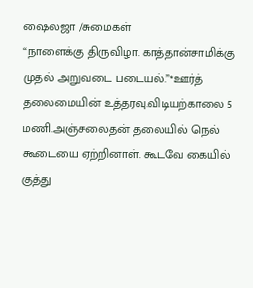ஷைலஜா /சுமைகள்
“நாளைக்கு திருவிழா. காத்தான்சாமிக்கு முதல் அறுவடை படையல்.”*ஊர்த் தலைமையின் உத்தரவு.விடியற்காலை 5 மணி.அஞ்சலைதன் தலையில் நெல் கூடையை ஏற்றினாள். கூடவே கையில் குத்து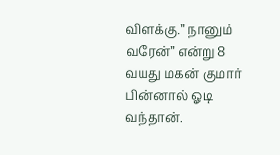விளக்கு.” நானும் வரேன்” என்று 8 வயது மகன் குமார் பின்னால் ஓடி வந்தான்.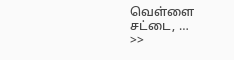வெள்ளை சட்டை, …
>>